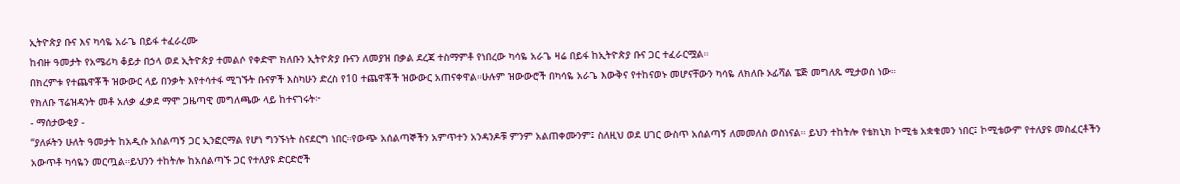ኢትዮጵያ ቡና እና ካሳዬ አራጌ በይፋ ተፈራረሙ
ከብዙ ዓመታት የአሜሪካ ቆይታ በኃላ ወደ ኢትዮጵያ ተመልሶ የቀድሞ ክለቡን ኢትዮጵያ ቡናን ለመያዝ በቃል ደረጃ ተስማምቶ የነበረው ካሳዬ አራጌ ዛሬ በይፋ ከኢትዮጵያ ቡና ጋር ተፈራርሟል።
በክረምቱ የተጨዋቾች ዝውውር ላይ በንቃት እየተሳተፋ ሚገኙት ቡናዎች እስካሁን ድረስ የ10 ተጨዋቾች ዝውውር አጠናቀዋል።ሁሉም ዝውውሮች በካሳዬ አራጌ እውቅና የተከናወኑ መሆናቸውን ካሳዬ ለክለቡ ኦፊሻል ፔጅ መግለጹ ሚታወስ ነው።
የክለቡ ፕሬዝዳንት መቶ አለቃ ፈቃደ ማሞ ጋዜጣዊ መግለጫው ላይ ከተናገሩት፦
- ማሰታውቂያ -
“ያለፉትን ሁለት ዓመታት ከአዲሱ አሰልጣኝ ጋር ኢንፎርማል የሆነ ግንኙነት ስናደርግ ነበር።የውጭ አሰልጣኞችን አምጥተን አንዳንዶቹ ምንም አልጠቀሙንም፤ ስለዚህ ወደ ሀገር ውስጥ አሰልጣኝ ለመመለስ ወስነናል። ይህን ተከትሎ የቴክኒክ ኮሚቴ አቋቁመን ነበር፤ ኮሚቴውም የተለያዩ መስፈርቶችን አውጥቶ ካሳዬን መርጧል።ይህንን ተከትሎ ከአሰልጣኙ ጋር የተለያዩ ድርድሮች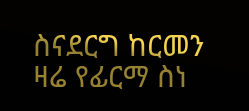ስናደርግ ከርመን ዛሬ የፊርማ ስነ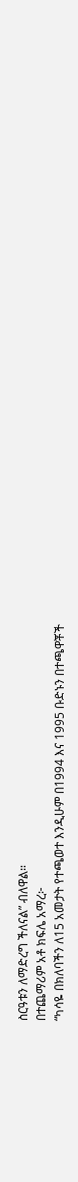ስርዓቱን ለማድረግ ችለናል” ብለዋል።
በተጨማሪም አቶ ክፍሌ አማረ፦
“ካሳዬ በክለባችን ለ15 አመታት የተጫወተ እንዲሁም በ1994 እና 1995 ቡድኑን በተጫዋቾች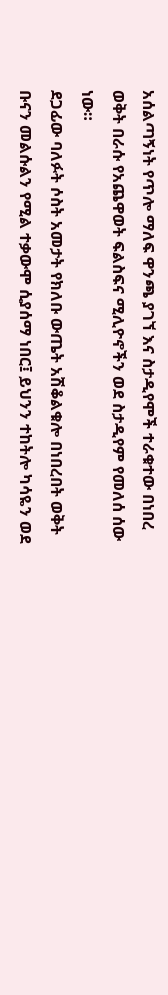አሰልጣኝነት የጥሎ ማለፍ ዋንጫ ያገኘ እና ስታዲየሞች ተራቁተው በነበረ ወቅት በራሱ የአጨዋወት ፍልስፍና ሚሊዮኖችን ወደ ስታዲየም የመለሰ ሰው ነው።
ደጋፊው ባለፉት ሶስት አመታት የክለቡ ውጤት አሽቆልቁሎ በነበረበት ወቅት ቡናን መልሱልን የሚል ተቃውሞ ሲያሰማ ነበር፤ ይህንን ተከትሎ ካሳዬን ወደ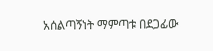አሰልጣኝነት ማምጣቱ በደጋፊው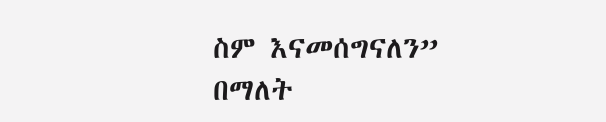ስም እናመሰግናለን” በማለት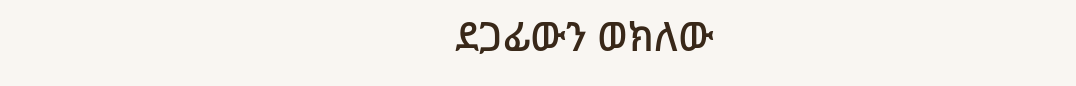ደጋፊውን ወክለው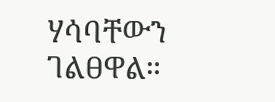ሃሳባቸውን ገልፀዋል።